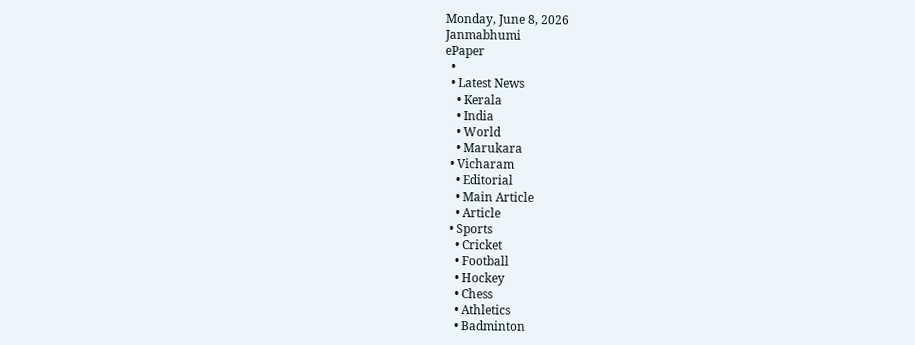Monday, June 8, 2026
Janmabhumi
ePaper
  •
  • Latest News
    • Kerala
    • India
    • World
    • Marukara
  • Vicharam
    • Editorial
    • Main Article
    • Article
  • Sports
    • Cricket
    • Football
    • Hockey
    • Chess
    • Athletics
    • Badminton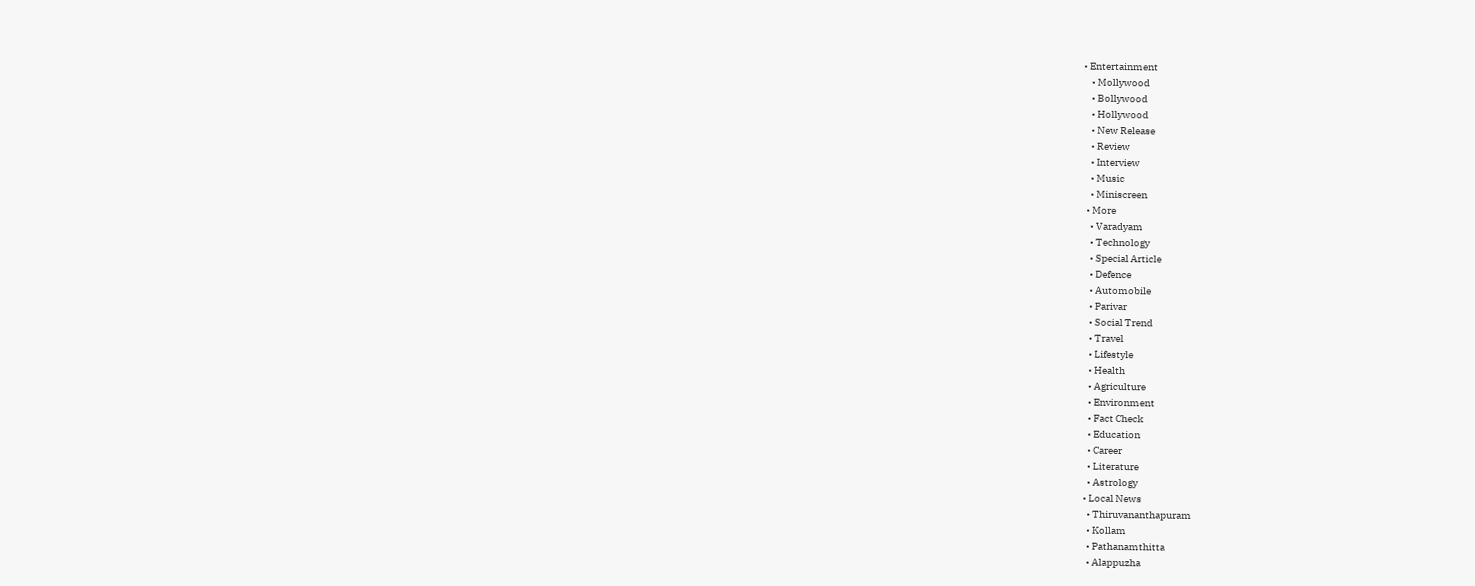• Entertainment
    • Mollywood
    • Bollywood
    • Hollywood
    • New Release
    • Review
    • Interview
    • Music
    • Miniscreen
  • More
    • Varadyam
    • Technology
    • Special Article
    • Defence
    • Automobile
    • Parivar
    • Social Trend
    • Travel
    • Lifestyle
    • Health
    • Agriculture
    • Environment
    • Fact Check
    • Education
    • Career
    • Literature
    • Astrology
  • Local News
    • Thiruvananthapuram
    • Kollam
    • Pathanamthitta
    • Alappuzha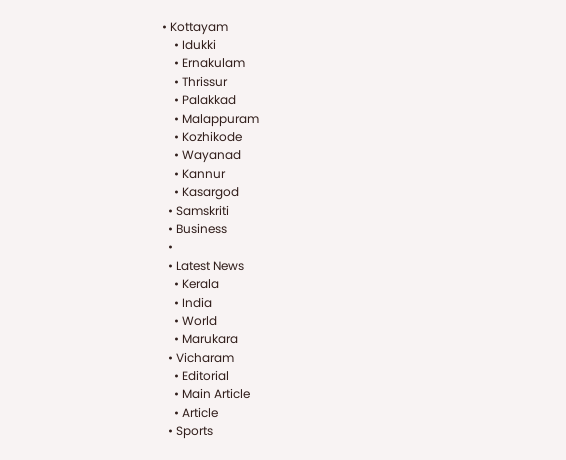• Kottayam
    • Idukki
    • Ernakulam
    • Thrissur
    • Palakkad
    • Malappuram
    • Kozhikode
    • Wayanad
    • Kannur
    • Kasargod
  • Samskriti
  • Business
  •
  • Latest News
    • Kerala
    • India
    • World
    • Marukara
  • Vicharam
    • Editorial
    • Main Article
    • Article
  • Sports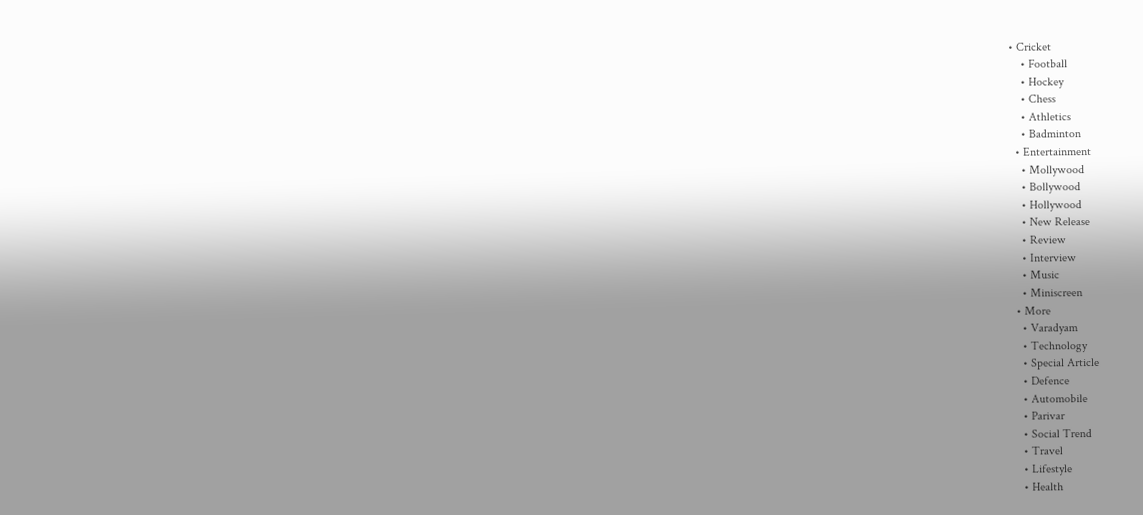• Cricket
    • Football
    • Hockey
    • Chess
    • Athletics
    • Badminton
  • Entertainment
    • Mollywood
    • Bollywood
    • Hollywood
    • New Release
    • Review
    • Interview
    • Music
    • Miniscreen
  • More
    • Varadyam
    • Technology
    • Special Article
    • Defence
    • Automobile
    • Parivar
    • Social Trend
    • Travel
    • Lifestyle
    • Health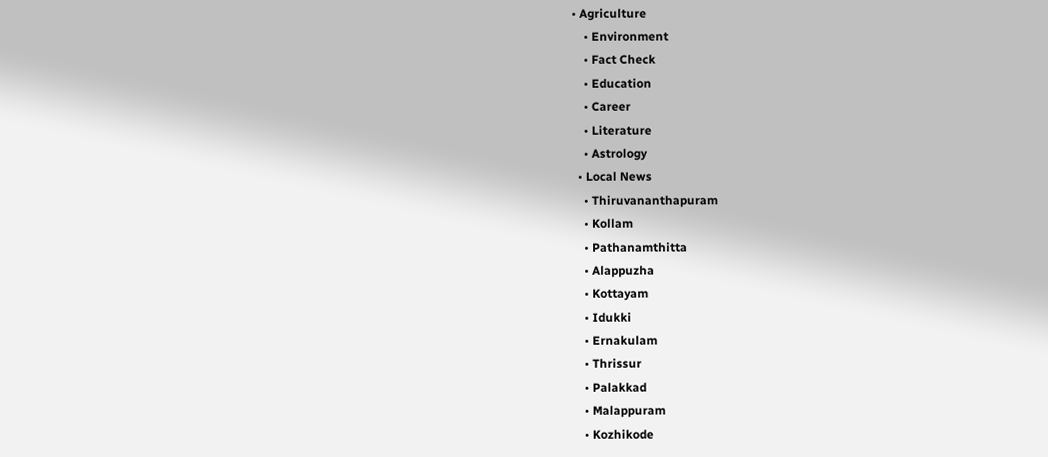• Agriculture
    • Environment
    • Fact Check
    • Education
    • Career
    • Literature
    • Astrology
  • Local News
    • Thiruvananthapuram
    • Kollam
    • Pathanamthitta
    • Alappuzha
    • Kottayam
    • Idukki
    • Ernakulam
    • Thrissur
    • Palakkad
    • Malappuram
    • Kozhikode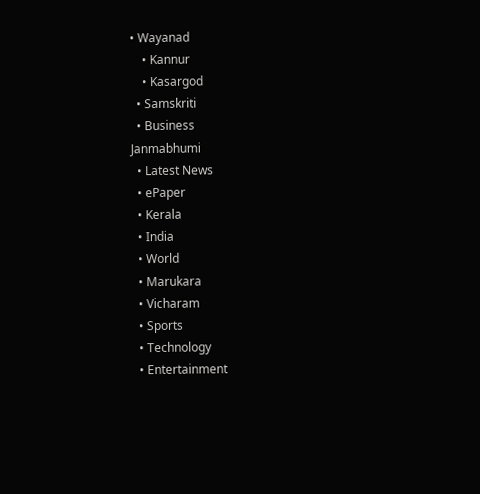• Wayanad
    • Kannur
    • Kasargod
  • Samskriti
  • Business
Janmabhumi
  • Latest News
  • ePaper
  • Kerala
  • India
  • World
  • Marukara
  • Vicharam
  • Sports
  • Technology
  • Entertainment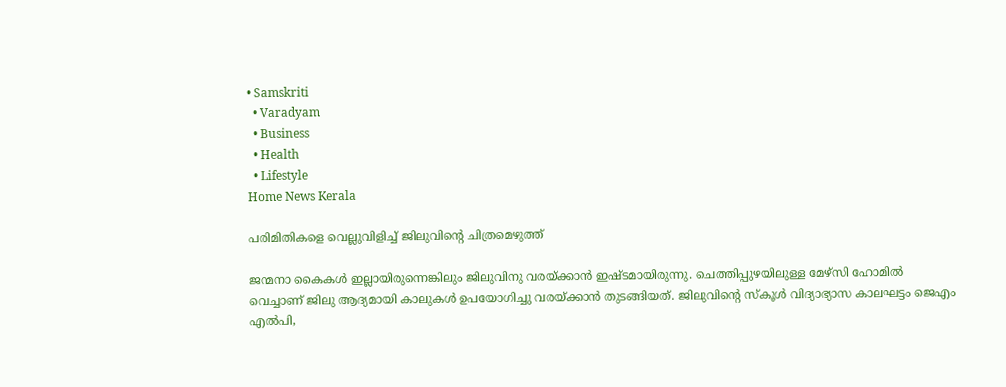• Samskriti
  • Varadyam
  • Business
  • Health
  • Lifestyle
Home News Kerala

പരിമിതികളെ വെല്ലുവിളിച്ച് ജിലുവിന്റെ ചിത്രമെഴുത്ത്

ജന്മനാ കൈകള്‍ ഇല്ലായിരുന്നെങ്കിലും ജിലുവിനു വരയ്‌ക്കാന്‍ ഇഷ്ടമായിരുന്നു. ചെത്തിപ്പുഴയിലുള്ള മേഴ്സി ഹോമില്‍ വെച്ചാണ് ജിലു ആദ്യമായി കാലുകള്‍ ഉപയോഗിച്ചു വരയ്‌ക്കാന്‍ തുടങ്ങിയത്. ജിലുവിന്റെ സ്‌കൂള്‍ വിദ്യാഭ്യാസ കാലഘട്ടം ജെഎം എല്‍പി,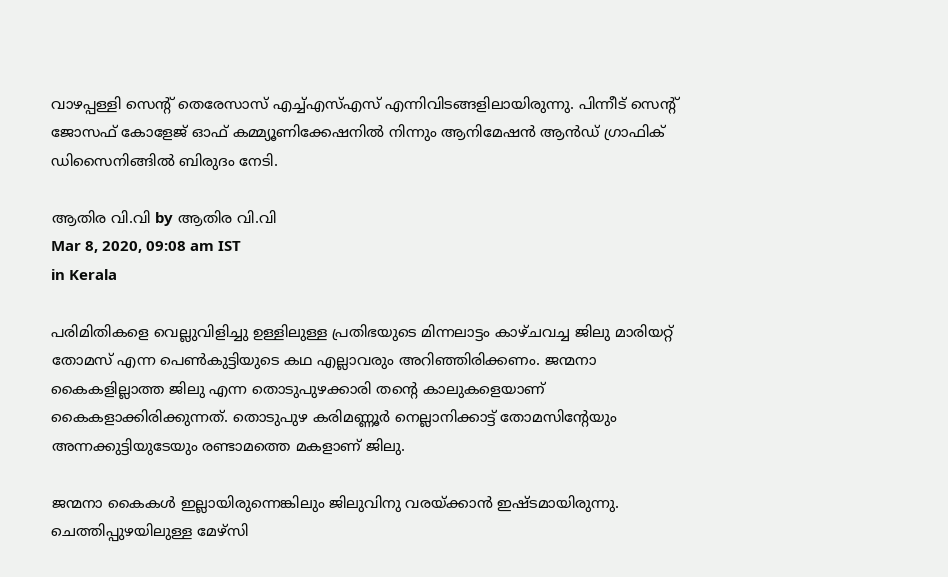വാഴപ്പള്ളി സെന്റ് തെരേസാസ് എച്ച്എസ്എസ് എന്നിവിടങ്ങളിലായിരുന്നു. പിന്നീട് സെന്റ് ജോസഫ് കോളേജ് ഓഫ് കമ്മ്യൂണിക്കേഷനില്‍ നിന്നും ആനിമേഷന്‍ ആന്‍ഡ് ഗ്രാഫിക് ഡിസൈനിങ്ങില്‍ ബിരുദം നേടി.

ആതിര വി.വി by ആതിര വി.വി
Mar 8, 2020, 09:08 am IST
in Kerala

പരിമിതികളെ വെല്ലുവിളിച്ചു ഉള്ളിലുള്ള പ്രതിഭയുടെ മിന്നലാട്ടം കാഴ്ചവച്ച ജിലു മാരിയറ്റ് തോമസ് എന്ന പെണ്‍കുട്ടിയുടെ കഥ എല്ലാവരും അറിഞ്ഞിരിക്കണം. ജന്മനാ കൈകളില്ലാത്ത ജിലു എന്ന തൊടുപുഴക്കാരി തന്റെ കാലുകളെയാണ് കൈകളാക്കിരിക്കുന്നത്. തൊടുപുഴ കരിമണ്ണൂര്‍ നെല്ലാനിക്കാട്ട് തോമസിന്റേയും അന്നക്കുട്ടിയുടേയും രണ്ടാമത്തെ മകളാണ് ജിലു.

ജന്മനാ കൈകള്‍ ഇല്ലായിരുന്നെങ്കിലും ജിലുവിനു വരയ്‌ക്കാന്‍ ഇഷ്ടമായിരുന്നു. ചെത്തിപ്പുഴയിലുള്ള മേഴ്സി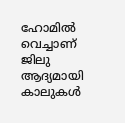ഹോമില്‍ വെച്ചാണ് ജിലു ആദ്യമായി കാലുകള്‍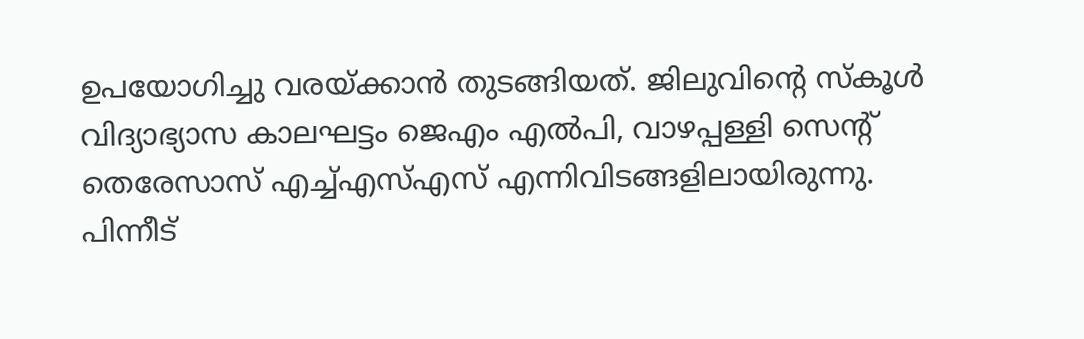ഉപയോഗിച്ചു വരയ്‌ക്കാന്‍ തുടങ്ങിയത്. ജിലുവിന്റെ സ്‌കൂള്‍ വിദ്യാഭ്യാസ കാലഘട്ടം ജെഎം എല്‍പി, വാഴപ്പള്ളി സെന്റ് തെരേസാസ് എച്ച്എസ്എസ് എന്നിവിടങ്ങളിലായിരുന്നു. പിന്നീട്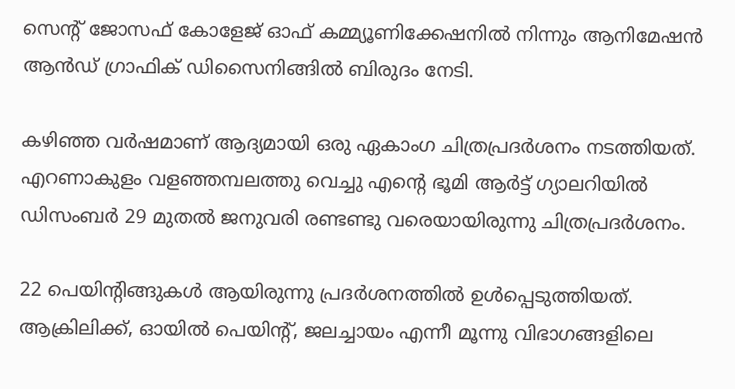സെന്റ് ജോസഫ് കോളേജ് ഓഫ് കമ്മ്യൂണിക്കേഷനില്‍ നിന്നും ആനിമേഷന്‍ ആന്‍ഡ് ഗ്രാഫിക് ഡിസൈനിങ്ങില്‍ ബിരുദം നേടി.

കഴിഞ്ഞ വര്‍ഷമാണ് ആദ്യമായി ഒരു ഏകാംഗ ചിത്രപ്രദര്‍ശനം നടത്തിയത്. എറണാകുളം വളഞ്ഞമ്പലത്തു വെച്ചു എന്റെ ഭൂമി ആര്‍ട്ട് ഗ്യാലറിയില്‍ ഡിസംബര്‍ 29 മുതല്‍ ജനുവരി രണ്ടണ്ടു വരെയായിരുന്നു ചിത്രപ്രദര്‍ശനം.

22 പെയിന്റിങ്ങുകള്‍ ആയിരുന്നു പ്രദര്‍ശനത്തില്‍ ഉള്‍പ്പെടുത്തിയത്. ആക്രിലിക്ക്, ഓയില്‍ പെയിന്റ്, ജലച്ചായം എന്നീ മൂന്നു വിഭാഗങ്ങളിലെ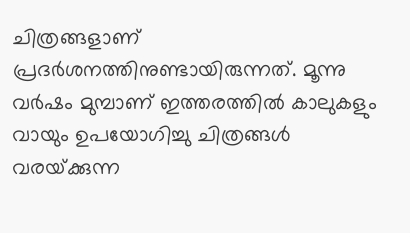ചിത്രങ്ങളാണ് പ്രദര്‍ശനത്തിനുണ്ടായിരുന്നത്. മൂന്നു വര്‍ഷം മുമ്പാണ് ഇത്തരത്തില്‍ കാലുകളും വായും ഉപയോഗിച്ചു ചിത്രങ്ങള്‍ വരയ്‌ക്കുന്ന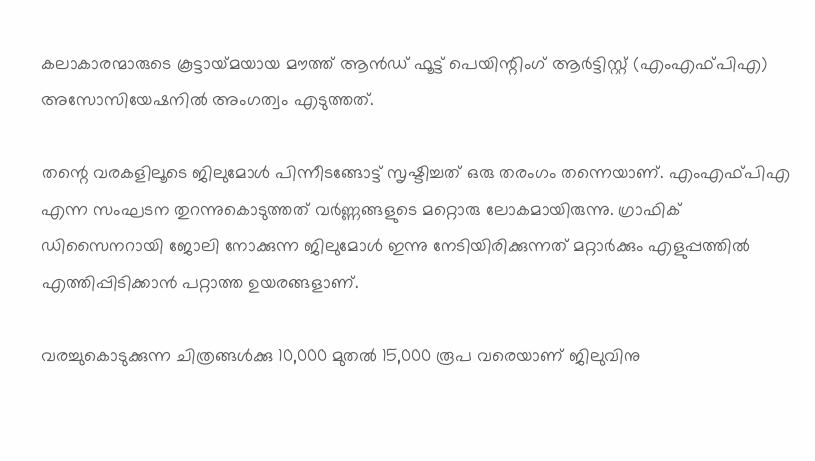കലാകാരന്മാരുടെ കൂട്ടായ്‌മയായ മൗത്ത് ആന്‍ഡ് ഫൂട്ട് പെയിന്റിംഗ് ആര്‍ട്ടിസ്റ്റ് (എംഎഫ്പിഎ) അസോസിയേഷനില്‍ അംഗത്വം എടുത്തത്.

തന്റെ വരകളിലൂടെ ജിലുമോള്‍ പിന്നീടങ്ങോട്ട് സൃഷ്ടിച്ചത് ഒരു തരംഗം തന്നെയാണ്. എംഎഫ്പിഎ എന്ന സംഘടന തുറന്നുകൊടുത്തത് വര്‍ണ്ണങ്ങളുടെ മറ്റൊരു ലോകമായിരുന്നു. ഗ്രാഫിക് ഡിസൈനറായി ജോലി നോക്കുന്ന ജിലുമോള്‍ ഇന്നു നേടിയിരിക്കുന്നത് മറ്റാര്‍ക്കും എളുപ്പത്തില്‍ എത്തിപ്പിടിക്കാന്‍ പറ്റാത്ത ഉയരങ്ങളാണ്.

വരച്ചുകൊടുക്കുന്ന ചിത്രങ്ങള്‍ക്കു 10,000 മുതല്‍ 15,000 രൂപ വരെയാണ് ജിലുവിനു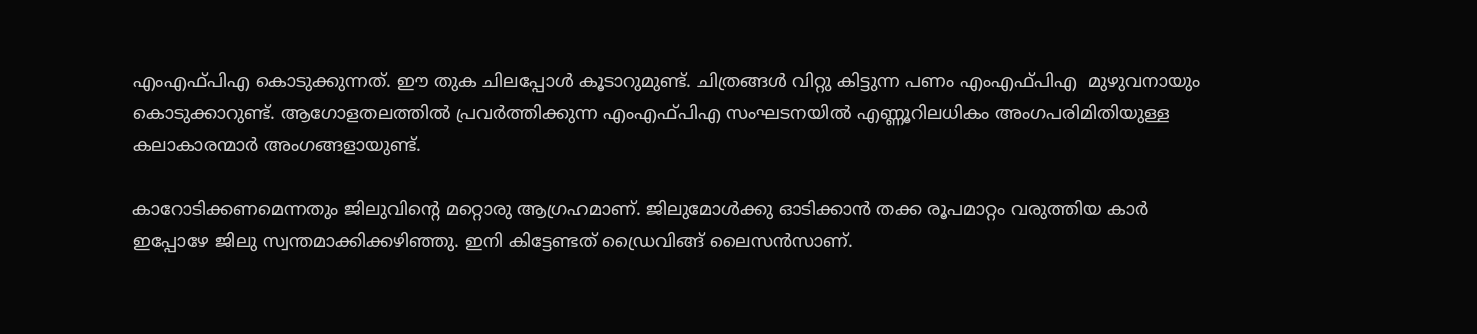എംഎഫ്പിഎ കൊടുക്കുന്നത്. ഈ തുക ചിലപ്പോള്‍ കൂടാറുമുണ്ട്. ചിത്രങ്ങള്‍ വിറ്റു കിട്ടുന്ന പണം എംഎഫ്പിഎ  മുഴുവനായും കൊടുക്കാറുണ്ട്. ആഗോളതലത്തില്‍ പ്രവര്‍ത്തിക്കുന്ന എംഎഫ്പിഎ സംഘടനയില്‍ എണ്ണൂറിലധികം അംഗപരിമിതിയുള്ള കലാകാരന്മാര്‍ അംഗങ്ങളായുണ്ട്.

കാറോടിക്കണമെന്നതും ജിലുവിന്റെ മറ്റൊരു ആഗ്രഹമാണ്. ജിലുമോള്‍ക്കു ഓടിക്കാന്‍ തക്ക രൂപമാറ്റം വരുത്തിയ കാര്‍ ഇപ്പോഴേ ജിലു സ്വന്തമാക്കിക്കഴിഞ്ഞു. ഇനി കിട്ടേണ്ടത് ഡ്രൈവിങ്ങ് ലൈസന്‍സാണ്.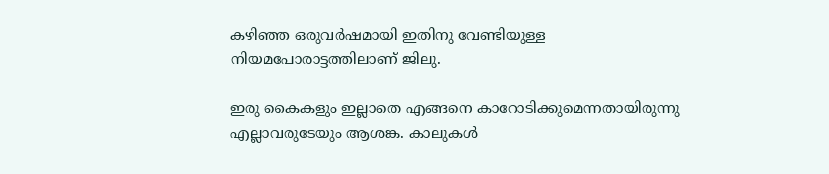കഴിഞ്ഞ ഒരുവര്‍ഷമായി ഇതിനു വേണ്ടിയുള്ള നിയമപോരാട്ടത്തിലാണ് ജിലു.

ഇരു കൈകളും ഇല്ലാതെ എങ്ങനെ കാറോടിക്കുമെന്നതായിരുന്നു എല്ലാവരുടേയും ആശങ്ക. കാലുകള്‍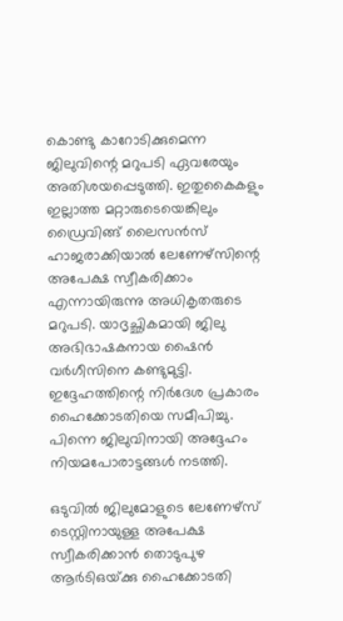കൊണ്ടു കാറോടിക്കുമെന്ന ജിലുവിന്റെ മറുപടി ഏവരേയും അതിശയപ്പെടുത്തി. ഇതുകൈകളും ഇല്ലാത്ത മറ്റാരുടെയെങ്കിലും ഡ്രൈവിങ്ങ് ലൈസന്‍സ് ഹാജരാക്കിയാല്‍ ലേണേഴ്സിന്റെ അപേക്ഷ സ്വീകരിക്കാം എന്നായിരുന്നു അധികൃതരുടെ മറുപടി. യാദൃച്ഛികമായി ജിലു അഭിഭാഷകനായ ഷൈന്‍ വര്‍ഗീസിനെ കണ്ടുമുട്ടി.  ഇദ്ദേഹത്തിന്റെ നിര്‍ദേശ പ്രകാരം ഹൈക്കോടതിയെ സമീപിച്ചു. പിന്നെ ജിലുവിനായി അദ്ദേഹം നിയമപോരാട്ടങ്ങള്‍ നടത്തി.

ഒടുവില്‍ ജിലുമോളുടെ ലേണേഴ്സ് ടെസ്റ്റിനായുള്ള അപേക്ഷ സ്വീകരിക്കാന്‍ തൊടുപുഴ ആര്‍ടിഒയ്‌ക്കു ഹൈക്കോടതി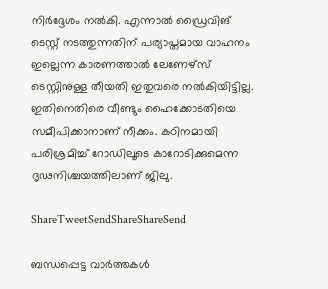നിര്‍ദ്ദേശം നല്‍കി. എന്നാല്‍ ഡ്രൈവിങ് ടെസ്റ്റ് നടത്തുന്നതിന് പര്യാപ്തമായ വാഹനം ഇല്ലെന്ന കാരണത്താല്‍ ലേണേഴ്‌സ് ടെസ്റ്റിനുള്ള തീയതി ഇതുവരെ നല്‍കിയിട്ടില്ല. ഇതിനെതിരെ വീണ്ടും ഹൈക്കോടതിയെ സമീപിക്കാനാണ് നീക്കം. കഠിനമായി പരിശ്രമിച്ച് റോഡിലൂടെ കാറോടിക്കുമെന്ന ദൃഢനിശ്ചയത്തിലാണ് ജിലു.

ShareTweetSendShareShareSend

ബന്ധപ്പെട്ട വാര്‍ത്തകള്‍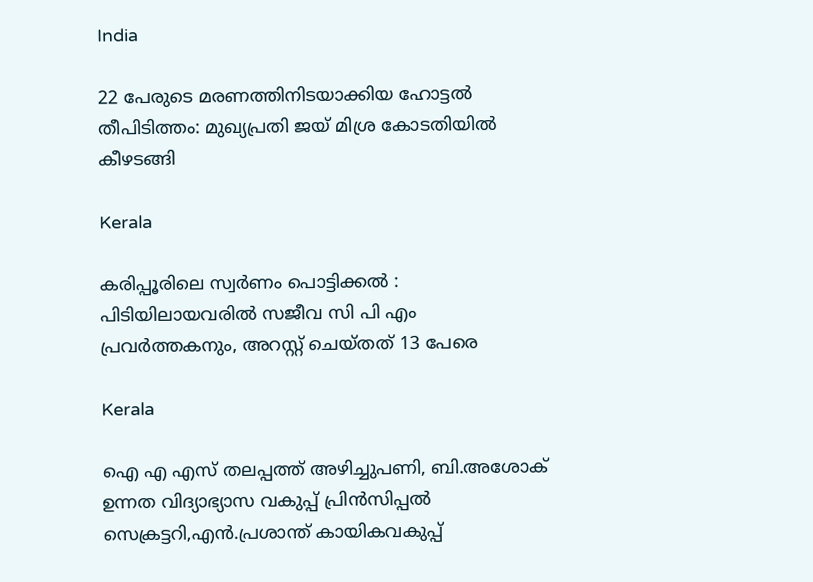India

22 പേരുടെ മരണത്തിനിടയാക്കിയ ഹോട്ടല്‍ തീപിടിത്തം: മുഖ്യപ്രതി ജയ് മിശ്ര കോടതിയില്‍ കീഴടങ്ങി

Kerala

കരിപ്പൂരിലെ സ്വര്‍ണം പൊട്ടിക്കല്‍ : പിടിയിലായവരില്‍ സജീവ സി പി എം പ്രവര്‍ത്തകനും, അറസ്റ്റ് ചെയ്തത് 13 പേരെ

Kerala

ഐ എ എസ് തലപ്പത്ത് അഴിച്ചുപണി, ബി.അശോക് ഉന്നത വിദ്യാഭ്യാസ വകുപ്പ് പ്രിന്‍സിപ്പല്‍ സെക്രട്ടറി,എന്‍.പ്രശാന്ത് കായികവകുപ്പ്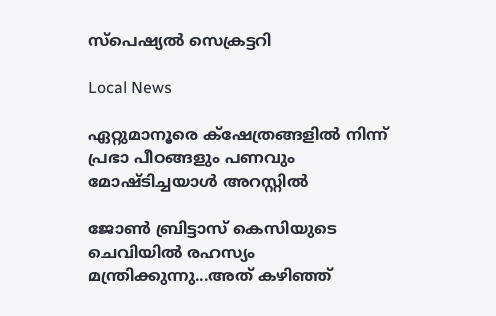സ്‌പെഷ്യല്‍ സെക്രട്ടറി

Local News

ഏറ്റുമാനൂരെ ക്‌ഷേത്രങ്ങളില്‍ നിന്ന് പ്രഭാ പീഠങ്ങളും പണവും മോഷ്ടിച്ചയാള്‍ അറസ്റ്റില്‍

ജോണ്‍ ബ്രിട്ടാസ് കെസിയുടെ ചെവിയില്‍ രഹസ്യം മന്ത്രിക്കുന്നു...അത് കഴിഞ്ഞ്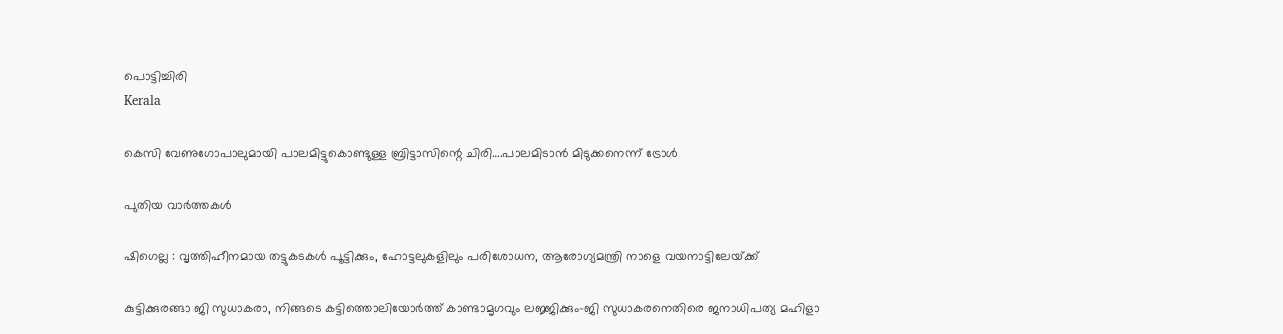പൊട്ടിച്ചിരി
Kerala

കെസി വേണുഗോപാലുമായി പാലമിട്ടുകൊണ്ടുള്ള ബ്രിട്ടാസിന്റെ ചിരി….പാലമിടാന്‍ മിടുക്കനെന്ന് ട്രോള്‍

പുതിയ വാര്‍ത്തകള്‍

ഷിഗെല്ല : വൃത്തിഹീനമായ തട്ടുകടകള്‍ പൂട്ടിക്കും, ഹോട്ടലുകളിലും പരിശോധന, ആരോഗ്യമന്ത്രി നാളെ വയനാട്ടിലേയ്‌ക്ക്

കുട്ടിക്കുരങ്ങാ ജി സുധാകരാ, നിങ്ങടെ കട്ടിത്തൊലിയോര്‍ത്ത് കാണ്ടാമൃഗവും ലജ്ജിക്കും-ജി സുധാകരനെതിരെ ജനാധിപത്യ മഹിളാ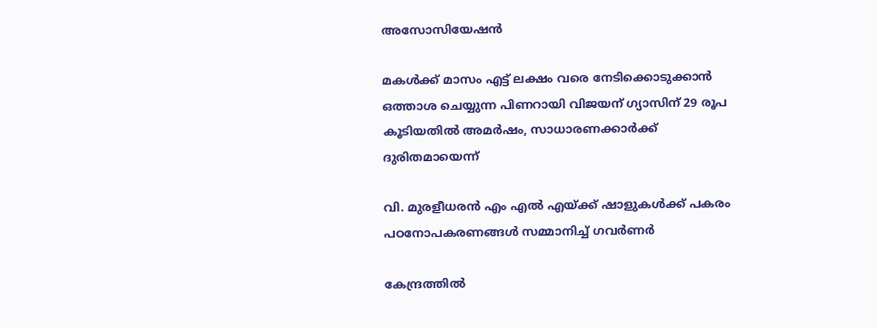അസോസിയേഷന്‍

മകള്‍ക്ക് മാസം എട്ട് ലക്ഷം വരെ നേടിക്കൊടുക്കാന്‍ ഒത്താശ ചെയ്യുന്ന പിണറായി വിജയന് ഗ്യാസിന് 29 രൂപ കൂടിയതില്‍ അമര്‍ഷം, സാധാരണക്കാര്‍ക്ക് ദുരിതമായെന്ന്

വി. മുരളീധരന്‍ എം എല്‍ എയ്‌ക്ക് ഷാളുകള്‍ക്ക് പകരം പഠനോപകരണങ്ങള്‍ സമ്മാനിച്ച് ഗവര്‍ണര്‍

കേന്ദ്രത്തില്‍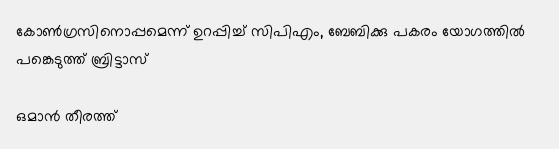കോണ്‍ഗ്രസിനൊപ്പമെന്ന് ഉറപ്പിച്ച് സിപിഎം, ബേബിക്കു പകരം യോഗത്തില്‍ പങ്കെടുത്ത് ബ്രിട്ടാസ്

ഒമാന്‍ തീരത്ത്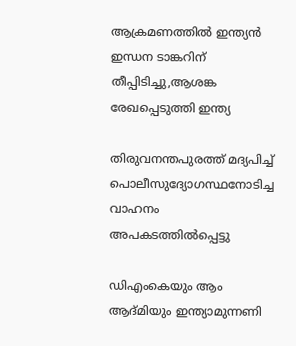ആക്രമണത്തില്‍ ഇന്ത്യന്‍ ഇന്ധന ടാങ്കറിന് തീപ്പിടിച്ചു,ആശങ്ക രേഖപ്പെടുത്തി ഇന്ത്യ

തിരുവനന്തപുരത്ത് മദ്യപിച്ച് പൊലീസുദ്യോഗസ്ഥനോടിച്ച വാഹനം അപകടത്തില്‍പ്പെട്ടു

ഡിഎംകെയും ആം ആദ്മിയും ഇന്ത്യാമുന്നണി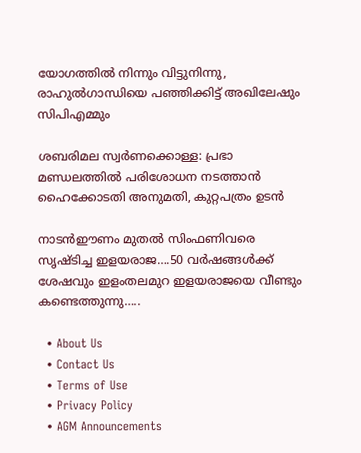യോഗത്തില്‍ നിന്നും വിട്ടുനിന്നു, രാഹുല്‍ഗാന്ധിയെ പഞ്ഞിക്കിട്ട് അഖിലേഷും സിപിഎമ്മും

ശബരിമല സ്വര്‍ണക്കൊള്ള: പ്രഭാ മണ്ഡലത്തില്‍ പരിശോധന നടത്താന്‍ ഹൈക്കോടതി അനുമതി, കുറ്റപത്രം ഉടന്‍

നാടന്‍ഈണം മുതല്‍ സിംഫണിവരെ സൃഷ്ടിച്ച ഇളയരാജ….50 വര്‍ഷങ്ങള്‍ക്ക് ശേഷവും ഇളംതലമുറ ഇളയരാജയെ വീണ്ടും കണ്ടെത്തുന്നു…..

  • About Us
  • Contact Us
  • Terms of Use
  • Privacy Policy
  • AGM Announcements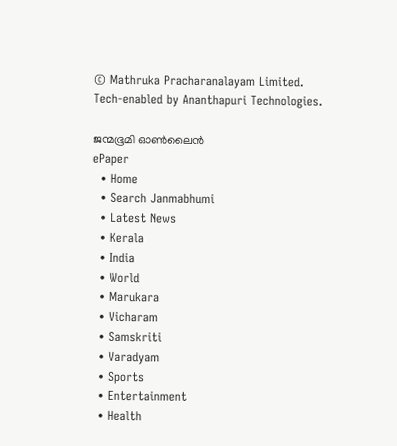© Mathruka Pracharanalayam Limited.
Tech-enabled by Ananthapuri Technologies.

ജന്മഭൂമി ഓണ്‍ലൈന്‍
ePaper
  • Home
  • Search Janmabhumi
  • Latest News
  • Kerala
  • India
  • World
  • Marukara
  • Vicharam
  • Samskriti
  • Varadyam
  • Sports
  • Entertainment
  • Health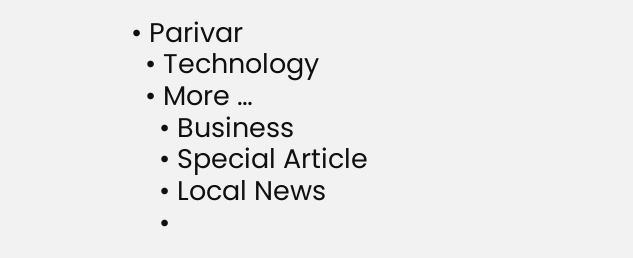• Parivar
  • Technology
  • More …
    • Business
    • Special Article
    • Local News
    •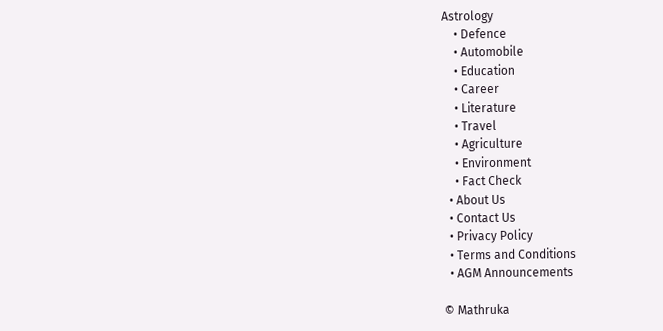Astrology
    • Defence
    • Automobile
    • Education
    • Career
    • Literature
    • Travel
    • Agriculture
    • Environment
    • Fact Check
  • About Us
  • Contact Us
  • Privacy Policy
  • Terms and Conditions
  • AGM Announcements

© Mathruka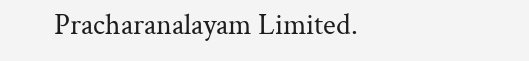Pracharanalayam Limited.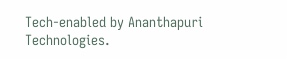Tech-enabled by Ananthapuri Technologies.